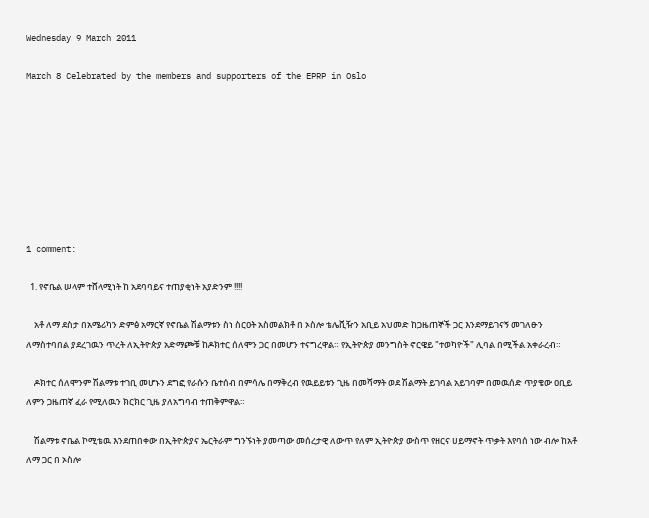Wednesday 9 March 2011

March 8 Celebrated by the members and supporters of the EPRP in Oslo








1 comment:

  1. የኖቤል ሠላም ተሸላሚነት ከ አደባባይና ተጠያቂነት አያድንም !!!!

    አቶ ለማ ደስታ በአሜሪካን ድምፅ አማርኛ የኖቤል ሽልማቱን ስነ ስርዐት አስመልክቶ በ ኦስሎ ቴሌቪዥን አቢይ አህመድ ከጋዜጠኞች ጋር እንደማይገናኝ መገለፁን ለማስተባበል ያደረገዉን ጥረት ለኢትዮጵያ አድማጮቹ ከዶክተር ሰለሞን ጋር በመሆን ተናግረዋል። የኢትዮጵያ መንግስት ኖርዌይ "ተወካዮች" ሊባል በሚችል አቀራረብ።

    ዶክተር ሰለሞንም ሽልማቱ ተገቢ መሆኑን ደግፎ የራሱን ቤተሰብ በምሳሌ በማቅረብ የዉይይቱን ጊዜ በመሻማት ወደ ሽልማት ይገባል አይገባም በመዉሰድ ጥያቄው ዐቢይ ለምን ጋዜጠኛ ፈራ የሚለዉን ክርክር ጊዜ ያለአግባብ ተጠቅምዋል።

    ሽልማቱ ኖቤል ኮሚቴዉ እንደጠበቀው በኢትዮጵያና ኤርትራም ግንኙነት ያመጣው መሰረታዊ ለውጥ የለም ኢትዮጵያ ውስጥ የዘርና ሀይማኖት ጥቃት እየባሰ ነው ብሎ ከአቶ ለማ ጋር በ ኦስሎ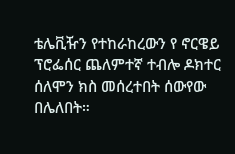ቴሌቪዥን የተከራከረውን የ ኖርዌይ ፕሮፌሰር ጨለምተኛ ተብሎ ዶክተር ሰለሞን ክስ መሰረተበት ሰውየው በሌለበት።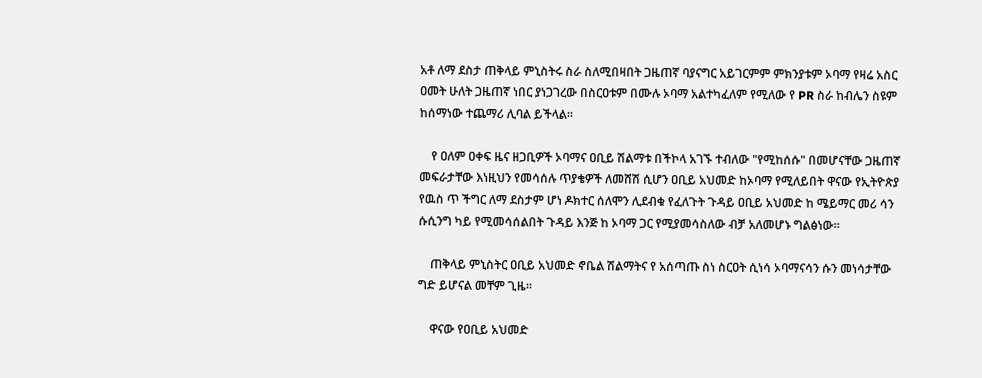አቶ ለማ ደስታ ጠቅላይ ምኒስትሩ ስራ ስለሚበዛበት ጋዜጠኛ ባያናግር አይገርምም ምክንያቱም ኦባማ የዛሬ አስር ዐመት ሁለት ጋዜጠኛ ነበር ያነጋገረው በስርዐቱም በሙሉ ኦባማ አልተካፈለም የሚለው የ PR ስራ ከብሌን ስዩም ከሰማነው ተጨማሪ ሊባል ይችላል።

    የ ዐለም ዐቀፍ ዜና ዘጋቢዎች ኦባማና ዐቢይ ሽልማቱ በችኮላ አገኙ ተብለው "የሚከሰሱ" በመሆናቸው ጋዜጠኛ መፍራታቸው እነዚህን የመሳሰሉ ጥያቄዎች ለመሸሽ ሲሆን ዐቢይ አህመድ ከኦባማ የሚለይበት ዋናው የኢትዮጵያ የዉስ ጥ ችግር ለማ ደስታም ሆነ ዶክተር ሰለሞን ሊደብቁ የፈለጉት ጉዳይ ዐቢይ አህመድ ከ ሜይማር መሪ ሳን ሱሲንግ ካይ የሚመሳሰልበት ጉዳይ እንጅ ከ ኦባማ ጋር የሚያመሳስለው ብቻ አለመሆኑ ግልፅነው።

    ጠቅላይ ምኒስትር ዐቢይ አህመድ ኖቤል ሽልማትና የ አሰጣጡ ስነ ስርዐት ሲነሳ ኦባማናሳን ሱን መነሳታቸው ግድ ይሆናል መቸም ጊዜ።

    ዋናው የዐቢይ አህመድ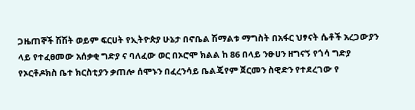ጋዜጠኞች ሽሽት ወይም ፍርሀት የኢትዮጵያ ሁኔታ በኖቤል ሽማልቱ ማግስት በአፋር ህፃናት ሴቶች አረጋውያን ላይ የተፈፀመው አሰቃቂ ግድያ ና ባለፈው ወር በኦሮሞ ክልል ከ 86 በላይ ንፁሀን ዘግናኝ የጎሳ ግድያ የኦርቶዶክስ ቤተ ክርስቲያን ቃጠሎ ሰሞኑን በፈረንሳይ ቤልጄየም ጀርመን ስዊድን የተደረገው የ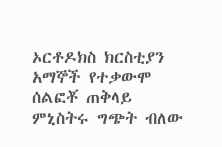ኦርቶዶክስ ክርስቲያን አማኞች የተቃውሞ ሰልፎቾ ጠቅላይ ምኒስትሩ ግጭት ብለው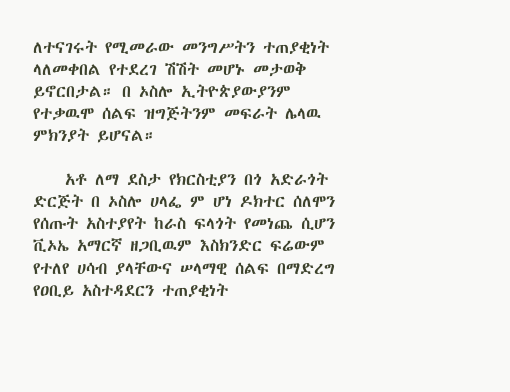ለተናገሩት የሚመራው መንግሥትን ተጠያቂነት ላለመቀበል የተደረገ ሽሽት መሆኑ መታወቅ ይኖርበታል። በ ኦስሎ ኢትዮጵያውያንም የተቃዉሞ ሰልፍ ዝግጅትንም መፍራት ሌላዉ ምክንያት ይሆናል።

    አቶ ለማ ደስታ የክርስቲያን በጎ አድራጎት ድርጅት በ ኦስሎ ሀላፌ ም ሆነ ዶክተር ሰለሞን የሰጡት አስተያየት ከራስ ፍላጎት የመነጨ ሲሆን ቪኦኤ አማርኛ ዘጋቢዉም እስክንድር ፍሬውም የተለየ ሀሳብ ያላቸውና ሠላማዊ ሰልፍ በማድረግ የዐቢይ አስተዳደርን ተጠያቂነት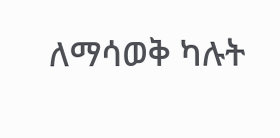ለማሳወቅ ካሉት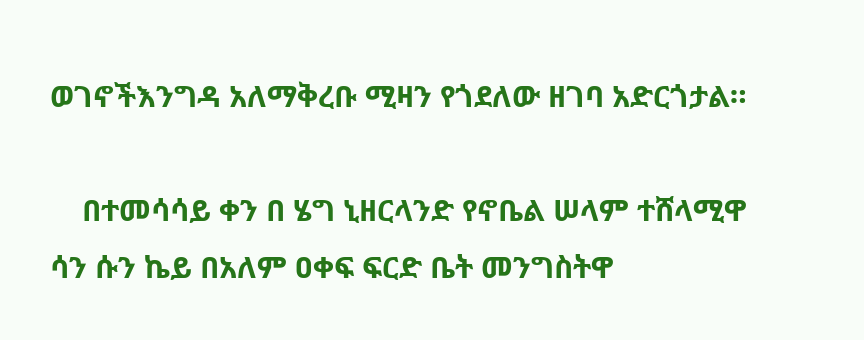ወገኖችእንግዳ አለማቅረቡ ሚዛን የጎደለው ዘገባ አድርጎታል።

    በተመሳሳይ ቀን በ ሄግ ኒዘርላንድ የኖቤል ሠላም ተሸላሚዋ ሳን ሱን ኬይ በአለም ዐቀፍ ፍርድ ቤት መንግስትዋ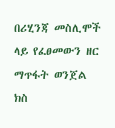በሪሂንጃ መስሊሞች ላይ የፈፀመውን ዘር ማጥፋት ወንጀል ክስ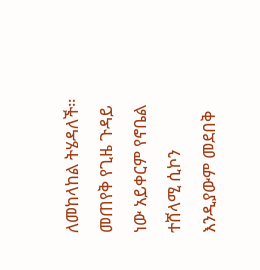ለመከላከል ትሄዳለች። መጠየቅ የጊዜ ጉዳይ ነው አይቀርም የኖቤል ተሸላሚ ሲኮን እንዲያውም መደበቅ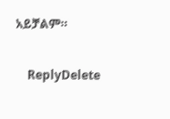አይቻልም።

    ReplyDelete